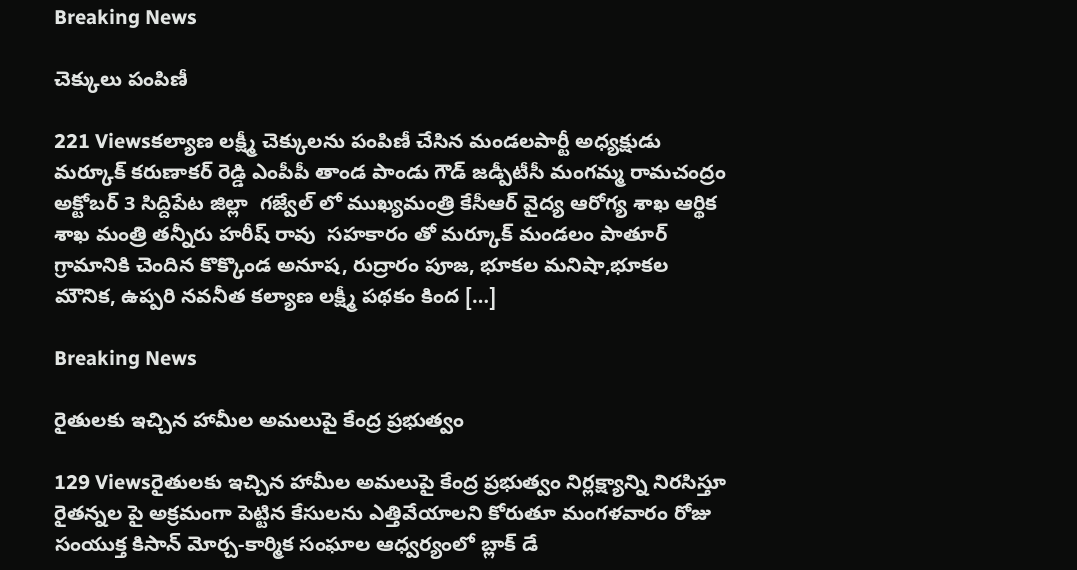Breaking News

చెక్కులు పంపిణీ

221 Viewsకల్యాణ లక్ష్మీ చెక్కులను పంపిణీ చేసిన మండలపార్టీ అధ్యక్షుడు మర్కూక్ కరుణాకర్ రెడ్డి ఎంపీపీ తాండ పాండు గౌడ్ జడ్పీటీసీ మంగమ్మ రామచంద్రం అక్టోబర్ 3 సిద్దిపేట జిల్లా  గజ్వేల్ లో ముఖ్యమంత్రి కేసీఆర్ వైద్య ఆరోగ్య శాఖ ఆర్థిక శాఖ మంత్రి తన్నీరు హరీష్ రావు  సహకారం తో మర్కూక్ మండలం పాతూర్ గ్రామానికి చెందిన కొక్కొండ అనూష, రుద్రారం పూజ, భూకల మనిషా,భూకల మౌనిక, ఉప్పరి నవనీత కల్యాణ లక్ష్మీ పథకం కింద […]

Breaking News

రైతులకు ఇచ్చిన హామీల అమలుపై కేంద్ర ప్రభుత్వం

129 Viewsరైతులకు ఇచ్చిన హామీల అమలుపై కేంద్ర ప్రభుత్వం నిర్లక్ష్యాన్ని నిరసిస్తూ రైతన్నల పై అక్రమంగా పెట్టిన కేసులను ఎత్తివేయాలని కోరుతూ మంగళవారం రోజు సంయుక్త కిసాన్ మోర్చ-కార్మిక సంఘాల ఆధ్వర్యంలో బ్లాక్ డే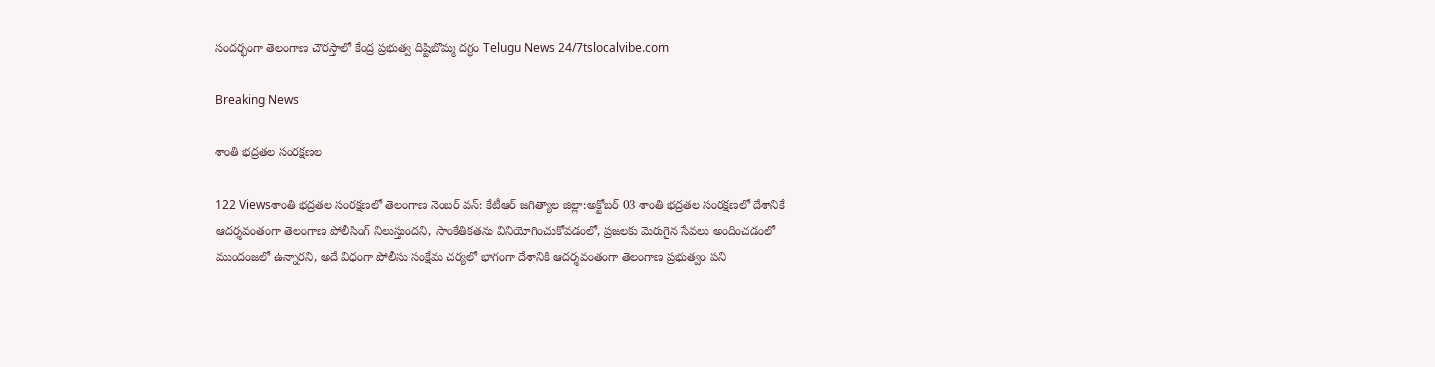సందర్భంగా తెలంగాణ చౌరస్తాలో కేంద్ర ప్రభుత్వ దిష్టిబొమ్మ దగ్ధం Telugu News 24/7tslocalvibe.com

Breaking News

శాంతి భద్రతల సంరక్షణల

122 Viewsశాంతి భద్రతల సంరక్షణలో తెలంగాణ నెంబర్ వన్: కేటీఆర్ జగిత్యాల జిల్లా:అక్టోబర్ 03 శాంతి భద్రతల సంరక్షణలో దేశానికే ఆదర్శవంతంగా తెలంగాణ పోలీసింగ్ నిలుస్తుందని, సాంకేతికతను వినియోగించుకోవడంలో, ప్రజలకు మెరుగైన సేవలు అందించడంలో ముందంజలో ఉన్నారని, అదే విధంగా పోలీసు సంక్షేమ చర్యలో భాగంగా దేశానికి ఆదర్శవంతంగా తెలంగాణ ప్రభుత్వం పని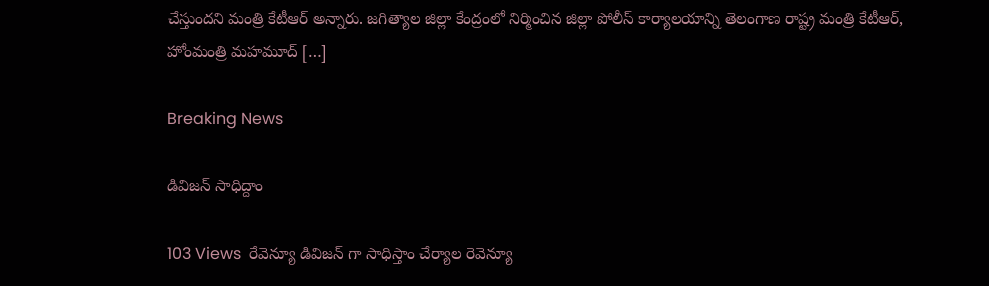చేస్తుందని మంత్రి కేటీఆర్ అన్నారు. జగిత్యాల జిల్లా కేంద్రంలో నిర్మించిన జిల్లా పోలీస్ కార్యాలయాన్ని తెలంగాణ రాష్ట్ర మంత్రి కేటీఆర్, హోంమంత్రి మహమూద్ […]

Breaking News

డివిజన్ సాధిద్దాం

103 Views  రేవెన్యూ డివిజన్ గా సాధిస్తాం చేర్యాల రెవెన్యూ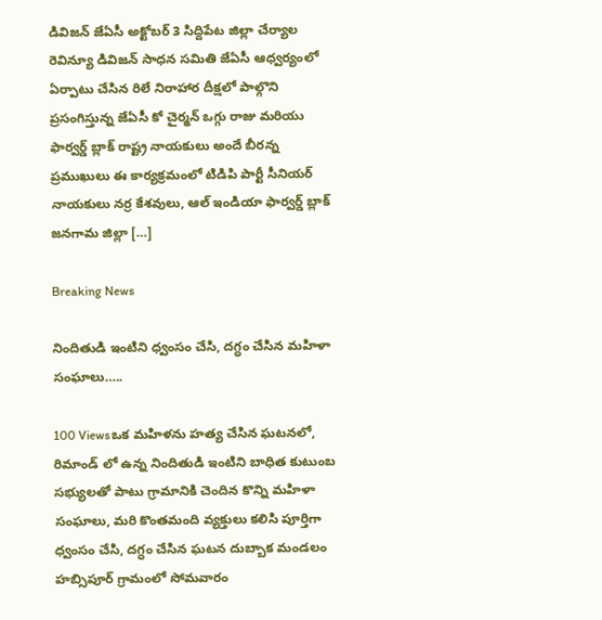డివిజన్ జేఏసీ అక్టోబర్ 3 సిద్దిపేట జిల్లా చేర్యాల రెవిన్యూ డివిజన్ సాధన సమితి జేఏసీ ఆధ్వర్యంలో ఏర్పాటు చేసిన రిలే నిరాహార దీక్షలో పాల్గొని ప్రసంగిస్తున్న జేఏసీ కో చైర్మన్ ఒగ్గు రాజు మరియు ఫార్వర్డ్ బ్లాక్ రాష్ట్ర నాయకులు అందే బీరన్న ప్రముఖులు ఈ కార్యక్రమంలో టిడిపి పార్టీ సీనియర్ నాయకులు నర్ర కేశవులు, ఆల్ ఇండియా ఫార్వర్డ్ బ్లాక్ జనగామ జిల్లా […]

Breaking News

నిందితుడి ఇంటిని ధ్వంసం చేసి, దగ్ధం చేసిన మహిళా సంఘాలు…..

100 Viewsఒక మహిళను హత్య చేసిన ఘటనలో, రిమాండ్ లో ఉన్న నిందితుడి ఇంటిని బాధిత కుటుంబ సభ్యులతో పాటు గ్రామానికి చెందిన కొన్ని మహిళా సంఘాలు, మరి కొంతమంది వ్యక్తులు కలిసి పూర్తిగా ధ్వంసం చేసి, దగ్ధం చేసిన ఘటన దుబ్బాక మండలం హబ్సిపూర్ గ్రామంలో సోమవారం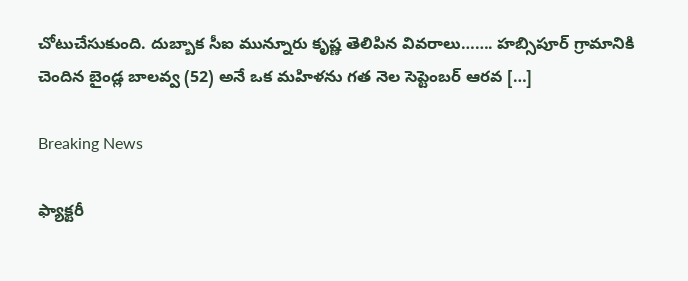చోటుచేసుకుంది. దుబ్బాక సీఐ మున్నూరు కృష్ణ తెలిపిన వివరాలు……. హబ్సిపూర్ గ్రామానికి చెందిన బైండ్ల బాలవ్వ (52) అనే ఒక మహిళను గత నెల సెప్టెంబర్ ఆరవ […]

Breaking News

ఫ్యాక్టరీ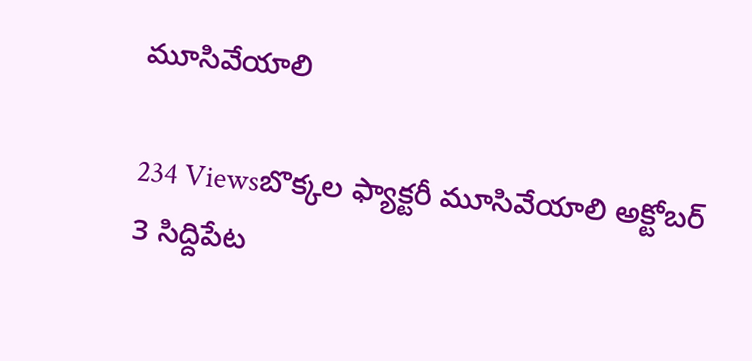మూసివేయాలి

234 Viewsబొక్కల ఫ్యాక్టరీ మూసివేయాలి అక్టోబర్ 3 సిద్దిపేట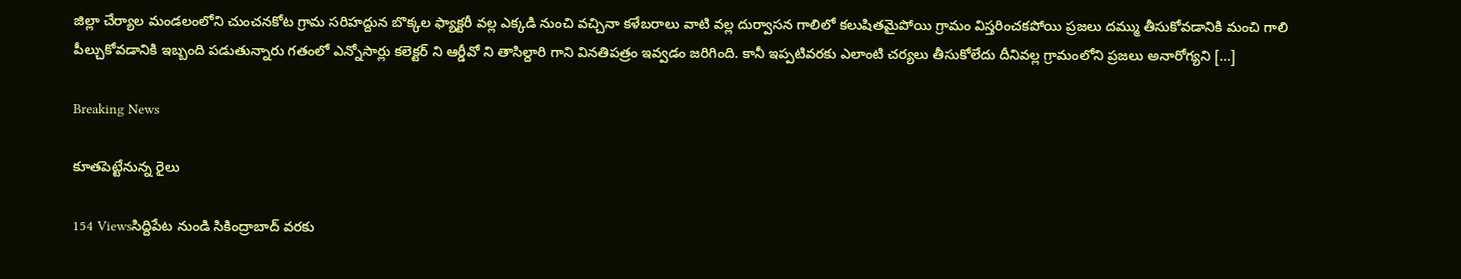జిల్లా చేర్యాల మండలంలోని చుంచనకోట గ్రామ సరిహద్దున బొక్కల ఫ్యాక్టరీ వల్ల ఎక్కడి నుంచి వచ్చినా కళేబరాలు వాటి వల్ల దుర్వాసన గాలిలో కలుషితమైపోయి గ్రామం విస్తరించకపోయి ప్రజలు దమ్ము తీసుకోవడానికి మంచి గాలి పీల్చుకోవడానికి ఇబ్బంది పడుతున్నారు గతంలో ఎన్నోసార్లు కలెక్టర్ ని ఆర్డీవో ని తాసిల్దారి గాని వినతిపత్రం ఇవ్వడం జరిగింది. కానీ ఇప్పటివరకు ఎలాంటి చర్యలు తీసుకోలేదు దీనివల్ల గ్రామంలోని ప్రజలు అనారోగ్యని […]

Breaking News

కూతపెట్టేనున్న రైలు

154 Viewsసిద్దిపేట నుండి సికింద్రాబాద్ వరకు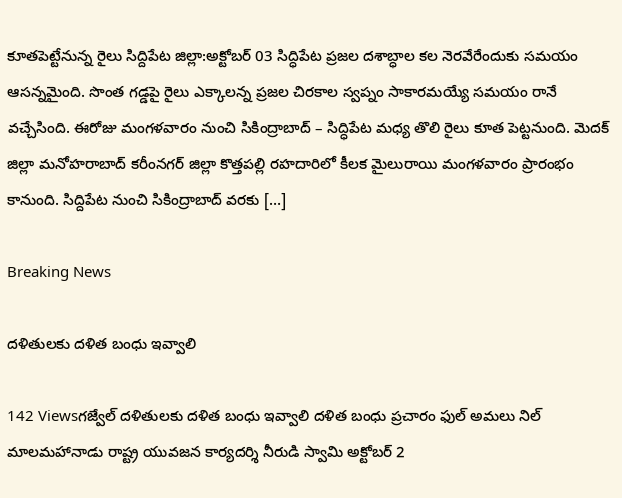కూతపెట్టేనున్న రైలు సిద్దిపేట జిల్లా:అక్టోబర్ 03 సిద్ధిపేట ప్రజల దశాబ్ధాల కల నెరవేరేందుకు సమయం ఆసన్నమైంది. సొంత గడ్డపై రైలు ఎక్కాలన్న ప్రజల చిరకాల స్వప్నం సాకారమయ్యే సమయం రానే వచ్చేసింది. ఈరోజు మంగళవారం నుంచి సికింద్రాబాద్‌ – సిద్ధిపేట మధ్య తొలి రైలు కూత పెట్టనుంది. మెదక్ జిల్లా మనోహరాబాద్ కరీంనగర్ జిల్లా కొత్తపల్లి రహదారిలో కీలక మైలురాయి మంగళవారం ప్రారంభం కానుంది. సిద్దిపేట నుంచి సికింద్రాబాద్ వరకు […]

Breaking News

దళితులకు దళిత బంధు ఇవ్వాలి

142 Viewsగజ్వేల్ దళితులకు దళిత బంధు ఇవ్వాలి దళిత బంధు ప్రచారం ఫుల్ అమలు నిల్ మాలమహానాడు రాష్ట్ర యువజన కార్యదర్శి నీరుడి స్వామి అక్టోబర్ 2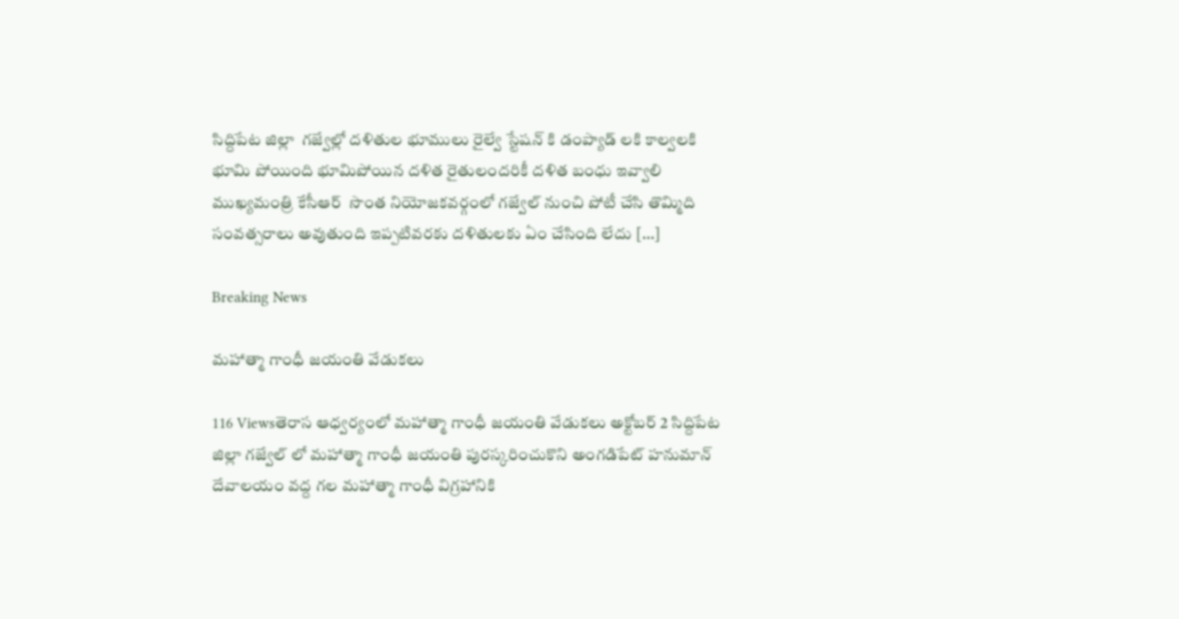సిద్దిపేట జిల్లా  గజ్వేల్లో దళితుల భూములు రైల్వే స్టేషన్ కి డంప్యాడ్ లకి కాల్వలకి భూమి పోయింది భూమిపోయిన దళిత రైతులందరికీ దళిత బంధు ఇవ్వాలి ముఖ్యమంత్రి కేసీఆర్  సొంత నియోజకవర్గంలో గజ్వేల్ నుంచి పోటీ చేసి తొమ్మిది సంవత్సరాలు అవుతుంది ఇప్పటివరకు దళితులకు ఏం చేసింది లేదు […]

Breaking News

మహాత్మా గాంధీ జయంతి వేడుకలు

116 Viewsతెరాస ఆధ్వర్యంలో మహాత్మా గాంధీ జయంతి వేడుకలు అక్టోబర్ 2 సిద్దిపేట జిల్లా గజ్వేల్ లో మహాత్మా గాంధీ జయంతి పురస్కరించుకొని అంగడిపేట్ హనుమాన్ దేవాలయం వద్ద గల మహాత్మా గాంధీ విగ్రహానికి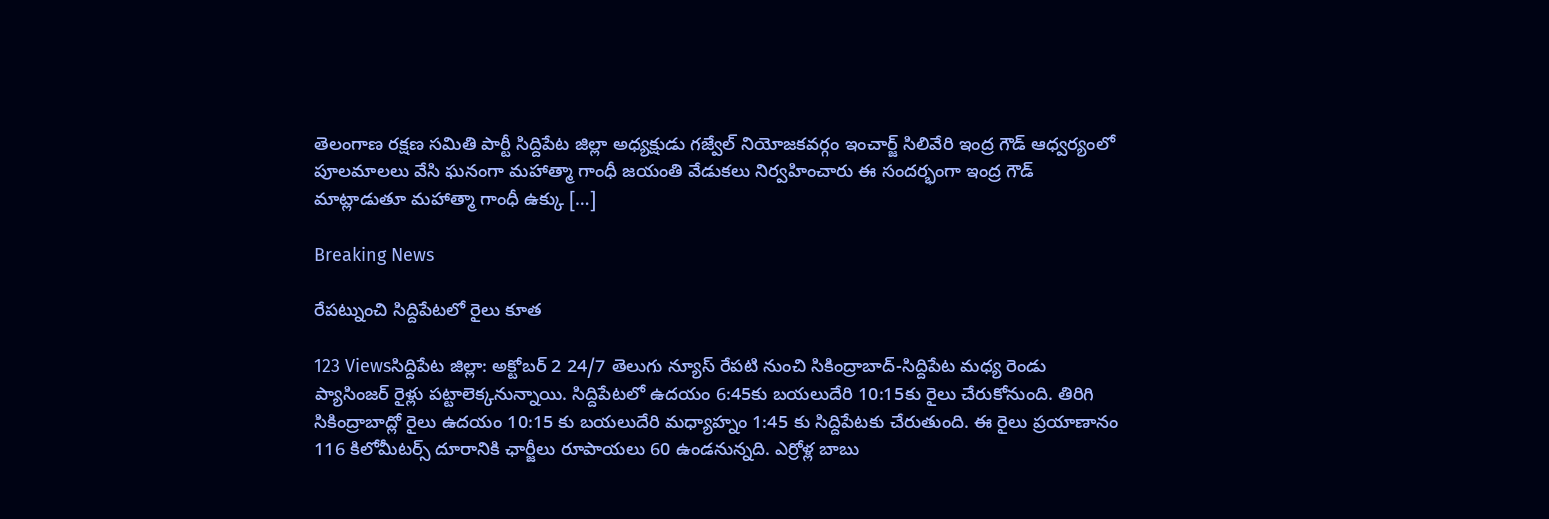తెలంగాణ రక్షణ సమితి పార్టీ సిద్దిపేట జిల్లా అధ్యక్షుడు గజ్వేల్ నియోజకవర్గం ఇంచార్జ్ సిలివేరి ఇంద్ర గౌడ్ ఆధ్వర్యంలో పూలమాలలు వేసి ఘనంగా మహాత్మా గాంధీ జయంతి వేడుకలు నిర్వహించారు ఈ సందర్భంగా ఇంద్ర గౌడ్ మాట్లాడుతూ మహాత్మా గాంధీ ఉక్కు […]

Breaking News

రేపట్నుంచి సిద్దిపేటలో రైలు కూత

123 Viewsసిద్దిపేట జిల్లా: అక్టోబర్ 2 24/7 తెలుగు న్యూస్ రేపటి నుంచి సికింద్రాబాద్-సిద్దిపేట మధ్య రెండు ప్యాసింజర్ రైళ్లు పట్టాలెక్కనున్నాయి. సిద్దిపేటలో ఉదయం 6:45కు బయలుదేరి 10:15కు రైలు చేరుకోనుంది. తిరిగి సికింద్రాబాద్లో రైలు ఉదయం 10:15 కు బయలుదేరి మధ్యాహ్నం 1:45 కు సిద్దిపేటకు చేరుతుంది. ఈ రైలు ప్రయాణానం 116 కిలోమీటర్స్ దూరానికి ఛార్జీలు రూపాయలు 60 ఉండనున్నది. ఎర్రోళ్ల బాబు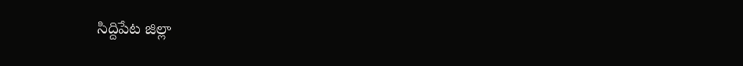సిద్దిపేట జిల్లా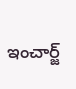ఇంచార్జ్